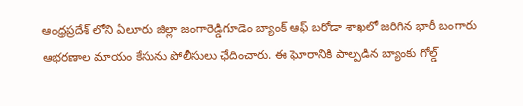ఆంధ్రప్రదేశ్ లోని ఏలూరు జిల్లా జంగారెడ్డిగూడెం బ్యాంక్ ఆఫ్ బరోడా శాఖలో జరిగిన భారీ బంగారు ఆభరణాల మాయం కేసును పోలీసులు ఛేదించారు. ఈ ఘోరానికి పాల్పడిన బ్యాంకు గోల్డ్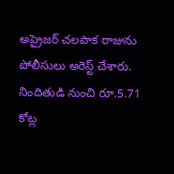అప్రైజర్ చలపాక రాజును పోలీసులు అరెస్ట్ చేశారు. నిందితుడి నుంచి రూ.5.71 కోట్ల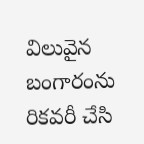విలువైన బంగారంను రికవరీ చేసి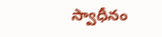స్వాధీనం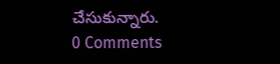చేసుకున్నారు.
0 Comments